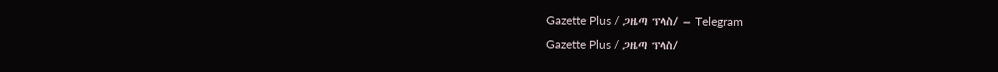Gazette Plus / ጋዜጣ ፕላስ/ – Telegram
Gazette Plus / ጋዜጣ ፕላስ/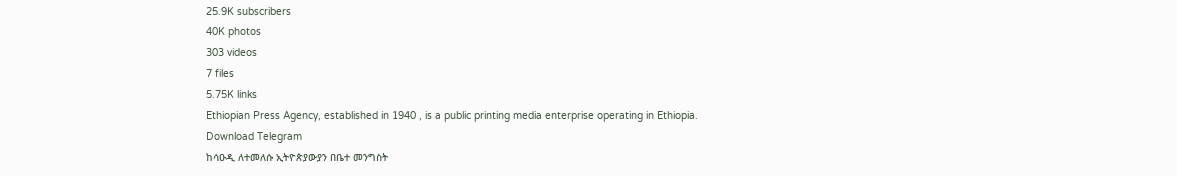25.9K subscribers
40K photos
303 videos
7 files
5.75K links
Ethiopian Press Agency, established in 1940 , is a public printing media enterprise operating in Ethiopia.
Download Telegram
ከሳዑዲ ለተመለሱ ኢትዮጵያውያን በቤተ መንግስት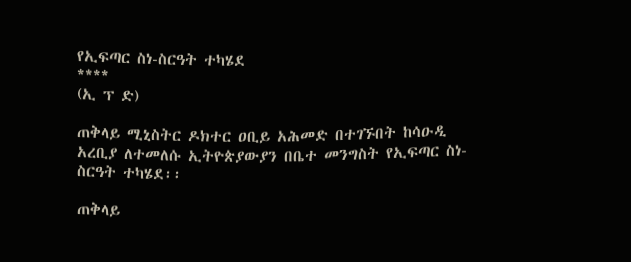የኢፍጣር ስነ-ስርዓት ተካሄደ
****
(ኢ ፕ ድ)

ጠቅላይ ሚኒስትር ዶክተር ዐቢይ አሕመድ በተገኙበት ከሳዑዲ አረቢያ ለተመለሱ ኢትዮጵያውያን በቤተ መንግስት የኢፍጣር ስነ-ስርዓት ተካሄደ፡፡

ጠቅላይ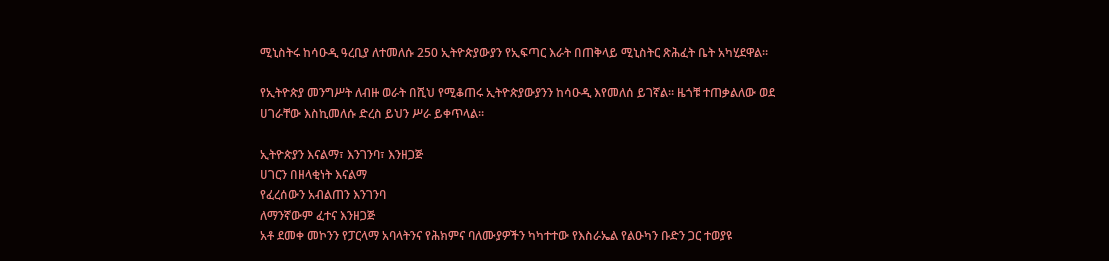ሚኒስትሩ ከሳዑዲ ዓረቢያ ለተመለሱ 250 ኢትዮጵያውያን የኢፍጣር እራት በጠቅላይ ሚኒስትር ጽሕፈት ቤት አካሂደዋል።

የኢትዮጵያ መንግሥት ለብዙ ወራት በሺህ የሚቆጠሩ ኢትዮጵያውያንን ከሳዑዲ እየመለሰ ይገኛል። ዜጎቹ ተጠቃልለው ወደ ሀገራቸው እስኪመለሱ ድረስ ይህን ሥራ ይቀጥላል።

ኢትዮጵያን እናልማ፣ እንገንባ፣ እንዘጋጅ
ሀገርን በዘላቂነት እናልማ
የፈረሰውን አብልጠን እንገንባ
ለማንኛውም ፈተና እንዘጋጅ
አቶ ደመቀ መኮንን የፓርላማ አባላትንና የሕክምና ባለሙያዎችን ካካተተው የእስራኤል የልዑካን ቡድን ጋር ተወያዩ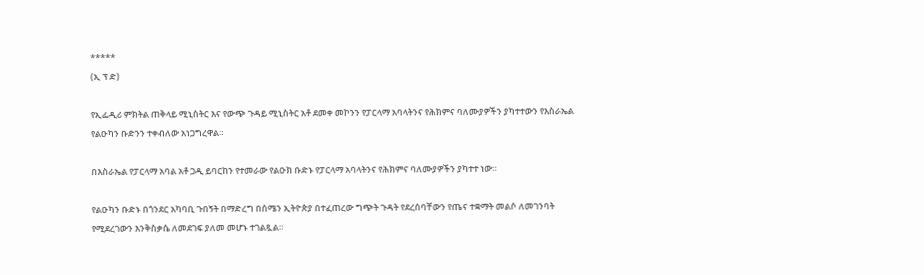*****
(ኢ ፕ ድ)

የኢፌዲሪ ምክትል ጠቅላይ ሚኒስትር እና የውጭ ጉዳይ ሚኒስትር አቶ ደመቀ መኮንን የፓርላማ አባላትንና የሕክምና ባለሙያዎችን ያካተተውን የእስራኤል የልዑካን ቡድንን ተቀብለው አነጋግረዋል።

በእስራኤል የፓርላማ አባል አቶ ጋዲ ይባርከን የተመራው የልዑክ ቡድኑ የፓርላማ አባላትንና የሕክምና ባለሙያዎችን ያካተተ ነው።

የልዑካን ቡድኑ በጎንደር አካባቢ ጉበኝት በማድረግ በሰሜን ኢትዮጵያ በተፈጠረው ግጭት ጉዳት የደረሰባቸውን የጤና ተቋማት መልሶ ለመገንባት የሚደረገውን እንቅስቃሴ ለመደገፍ ያለመ መሆኑ ተገልጿል።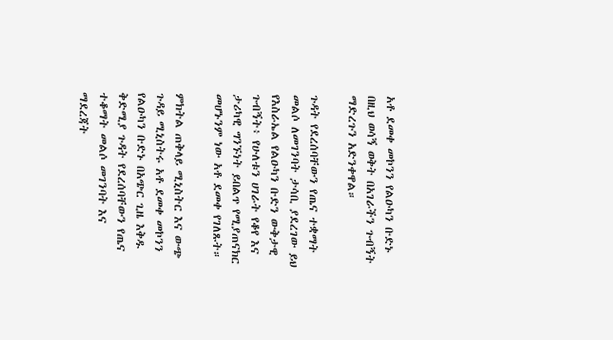አቶ ደመቀ መኮንን የልዑካን ቡድኑ በዚህ ወሳኝ ወቅት በአገራችን ጉብኝት ማድረጉን አድንቀዋል።

ጉዳት የደረሰባቸውን የጤና ተቋማት መልሶ ለመገንባት ታሳቢ ያደረገው ይህ የእስራኤል የልዑካን ቡድን ውቅታዊ ጉብኝት፥ የሁለቱን ሀገራት የቆየ እና ታሪካዊ ግንኙነት ይበልጥ የሚያጠናክር መሆኑንም ነው አቶ ደመቀ የገለጹት።

ምክትል ጠቅላይ ሚኒስትር እና ውጭ ጉዳይ ሚኒስትሩ አቶ ደመቀ መኮንን የልዑካን ቡድኑ በአጭር ጊዜ እቅዱ ቅድሚያ ጉዳት የደረሰባቸውን የጤና ተቆማት መልሶ መገንባት እና ማደረጃት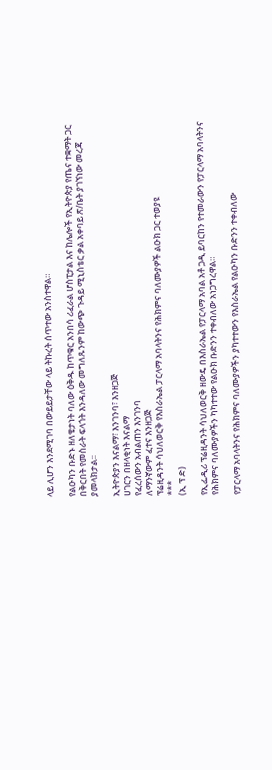ላይ ሊሆን እንደሚገባ በውይይታቸው ላይ ትኩረት ሰጥተው አንስተዋል።

የልዑካን ቡድኑ ዘለቄታነት ባለው ዕቅዱ ከጥቁር አንበሳ ሪፈራል ሆስፒታል እና ከሌሎች የኢትዮጵያ የጤና ተቋማት ጋር በቅርበት የመስራት ፍላጎት እንዳለው መግለጹንም ከውጭ ጉዳይ ሚኒስቴር ቃል አቀባይ ጽ/ቤት ያገኘነው መረጃ ያመላክታል፡፡

ኢትዮጵያን እናልማ፣ እንገንባ፣ እንዘጋጅ
ሀገርን በዘላቂነት እናልማ
የፈረሰውን አብልጠን እንገንባ
ለማንኛውም ፈተና እንዘጋጅ
ፕሬዚዳንት ሳህለወርቅ የእስራኤል ፓርላማ አባላትንና የሕክምና ባለሙያዎች ልዑክ ጋር ተወያዩ
***
(ኢ ፕ ድ)

የኢፌዲሪ ፕሬዚዳንት ሳህለወርቅ ዘውዴ በእስራኤል የፓርላማ አባል አቶ ጋዲ ይባርከን የተመራውን የፓርላማ አባላትንና የሕክምና ባለሙያዎችን ካካተተው የልዑክ ቡድንን ተቀብለው አነጋግረዋል።

የፓርላማ አባላትንና የሕክምና ባለሙያዎችን ያካተተውን የእስራኤል የልዑካን ቡድንን ተቀብለው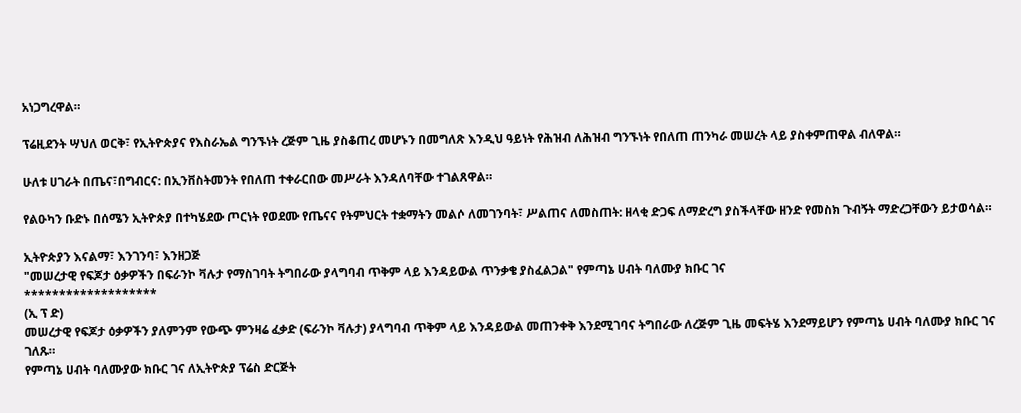አነጋግረዋል።

ፕሬዚደንት ሣህለ ወርቅ፣ የኢትዮጵያና የእስራኤል ግንኙነት ረጅም ጊዜ ያስቆጠረ መሆኑን በመግለጽ እንዲህ ዓይነት የሕዝብ ለሕዝብ ግንኙነት የበለጠ ጠንካራ መሠረት ላይ ያስቀምጠዋል ብለዋል።

ሁለቱ ሀገራት በጤና፣በግብርና: በኢንቨስትመንት የበለጠ ተቀራርበው መሥራት እንዳለባቸው ተገልጸዋል።

የልዑካን ቡድኑ በሰሜን ኢትዮጵያ በተካሄደው ጦርነት የወደሙ የጤናና የትምህርት ተቋማትን መልሶ ለመገንባት፣ ሥልጠና ለመስጠት: ዘላቂ ድጋፍ ለማድረግ ያስችላቸው ዘንድ የመስክ ጉብኝት ማድረጋቸውን ይታወሳል።

ኢትዮጵያን እናልማ፣ እንገንባ፣ እንዘጋጅ
"መሠረታዊ የፍጆታ ዕቃዎችን በፍራንኮ ቫሉታ የማስገባት ትግበራው ያላግባብ ጥቅም ላይ እንዳይውል ጥንቃቄ ያስፈልጋል" የምጣኔ ሀብት ባለሙያ ክቡር ገና
*******************
(ኢ ፕ ድ)
መሠረታዊ የፍጆታ ዕቃዎችን ያለምንም የውጭ ምንዛሬ ፈቃድ (ፍራንኮ ቫሉታ) ያላግባብ ጥቅም ላይ እንዳይውል መጠንቀቅ እንደሚገባና ትግበራው ለረጅም ጊዜ መፍትሄ እንደማይሆን የምጣኔ ሀብት ባለሙያ ክቡር ገና ገለጹ።
የምጣኔ ሀብት ባለሙያው ክቡር ገና ለኢትዮጵያ ፕሬስ ድርጅት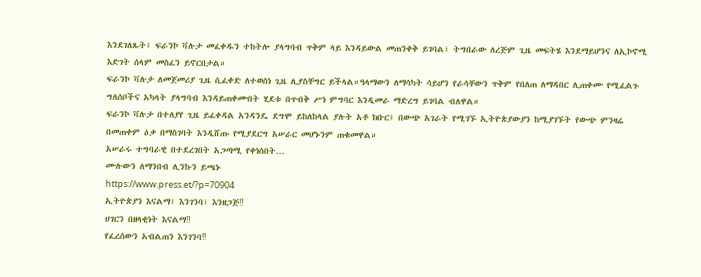እንደገለጹት፤ ፍራንኮ ቫሉታ መፈቀዱን ተከትሎ ያላግባብ ጥቅም ላይ እንዳይውል መጠንቀቅ ይገባል፣ ትግበራው ለረጅም ጊዜ መፍትሄ እንደማይሆንና ለኢኮኖሚ እድገት ሰላም መስፈን ይኖርበታል።
ፍራንኮ ቫሉታ ለመጀመሪያ ጊዜ ሲፈቀድ ለተወሰነ ጊዜ ሊያስቸግር ይችላል።ዓላማውን ለማሳካት ሳይሆን የራሳቸውን ጥቅም የበለጠ ለማዳበር ሊጠቀሙ የሚፈልጉ ግለሰቦችና አካላት ያላግባብ እንዳይጠቀሙበት ሂደቱ በጥብቅ ሥነ ምግባር እንዲመራ ማድረግ ይገባል ብለዋል።
ፍራንኮ ቫሉታ በተለያየ ጊዜ ይፈቀዳል አንዳንዴ ደግሞ ይከለከላል ያሉት አቶ ክቡር፤ በውጭ አገራት የሚገኙ ኢትዮጵያውያን ከሚያገኙት የውጭ ምንዛሬ በመጠቀም ዕቃ በማስገባት እንዲሸጡ የሚያደርግ አሠራር መሆኑንም ጠቁመዋል።
አሠራሩ ተግባራዊ በተደረገበት አጋጣሚ የቀነሰበት...
ሙሉውን ለማንበብ ሊንኩን ይጫኑ
https://www.press.et/?p=70904
ኢትዮጵያን እናልማ፣ እንገንባ፣ እንዘጋጅ‼
ሀገርን በዘላቂነት እናልማ‼
የፈረሰውን አብልጠን እንገንባ‼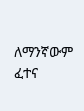ለማንኛውም ፈተና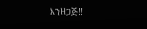እንዘጋጅ‼